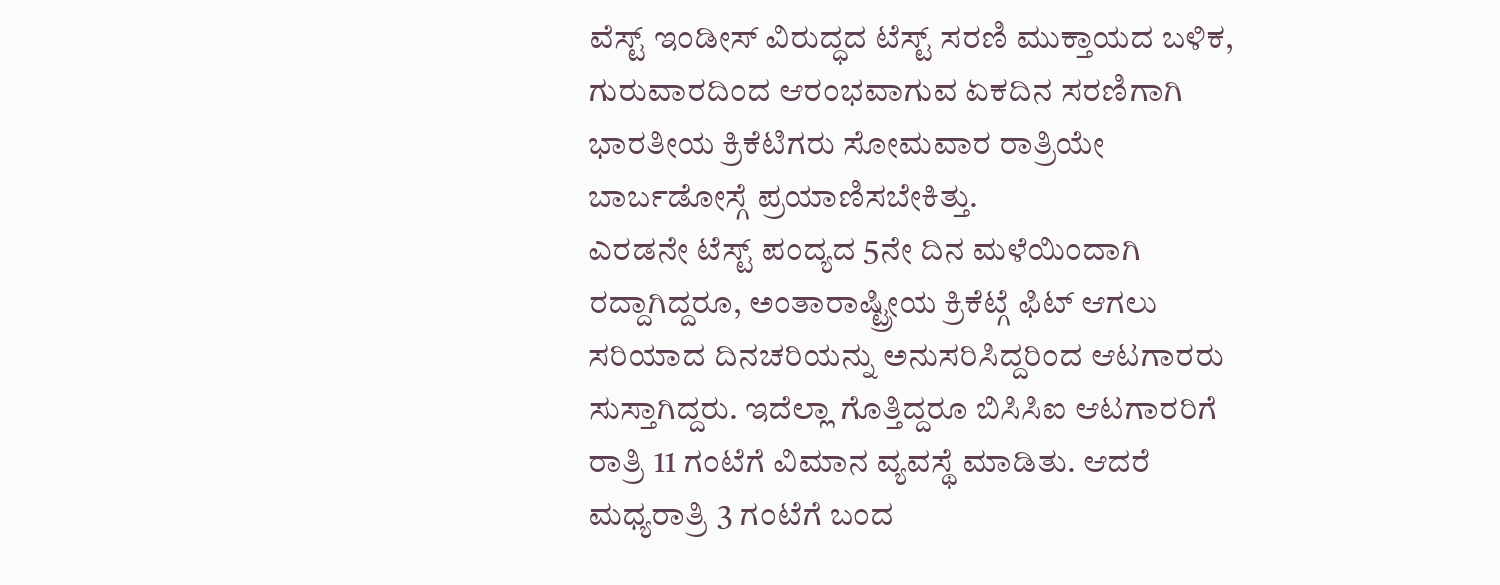ವೆಸ್ಟ್ ಇಂಡೀಸ್ ವಿರುದ್ಧದ ಟೆಸ್ಟ್ ಸರಣಿ ಮುಕ್ತಾಯದ ಬಳಿಕ, ಗುರುವಾರದಿಂದ ಆರಂಭವಾಗುವ ಏಕದಿನ ಸರಣಿಗಾಗಿ ಭಾರತೀಯ ಕ್ರಿಕೆಟಿಗರು ಸೋಮವಾರ ರಾತ್ರಿಯೇ ಬಾರ್ಬಡೋಸ್ಗೆ ಪ್ರಯಾಣಿಸಬೇಕಿತ್ತು.
ಎರಡನೇ ಟೆಸ್ಟ್ ಪಂದ್ಯದ 5ನೇ ದಿನ ಮಳೆಯಿಂದಾಗಿ ರದ್ದಾಗಿದ್ದರೂ, ಅಂತಾರಾಷ್ಟ್ರೀಯ ಕ್ರಿಕೆಟ್ಗೆ ಫಿಟ್ ಆಗಲು ಸರಿಯಾದ ದಿನಚರಿಯನ್ನು ಅನುಸರಿಸಿದ್ದರಿಂದ ಆಟಗಾರರು ಸುಸ್ತಾಗಿದ್ದರು. ಇದೆಲ್ಲಾ ಗೊತ್ತಿದ್ದರೂ ಬಿಸಿಸಿಐ ಆಟಗಾರರಿಗೆ ರಾತ್ರಿ 11 ಗಂಟೆಗೆ ವಿಮಾನ ವ್ಯವಸ್ಥೆ ಮಾಡಿತು. ಆದರೆ ಮಧ್ಯರಾತ್ರಿ 3 ಗಂಟೆಗೆ ಬಂದ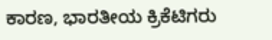ಕಾರಣ, ಭಾರತೀಯ ಕ್ರಿಕೆಟಿಗರು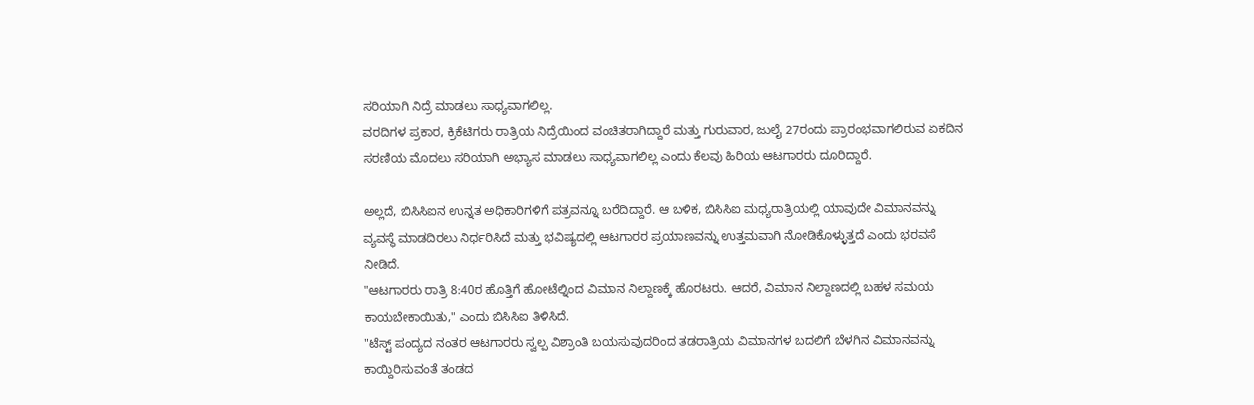ಸರಿಯಾಗಿ ನಿದ್ರೆ ಮಾಡಲು ಸಾಧ್ಯವಾಗಲಿಲ್ಲ.
ವರದಿಗಳ ಪ್ರಕಾರ, ಕ್ರಿಕೆಟಿಗರು ರಾತ್ರಿಯ ನಿದ್ರೆಯಿಂದ ವಂಚಿತರಾಗಿದ್ದಾರೆ ಮತ್ತು ಗುರುವಾರ, ಜುಲೈ 27ರಂದು ಪ್ರಾರಂಭವಾಗಲಿರುವ ಏಕದಿನ ಸರಣಿಯ ಮೊದಲು ಸರಿಯಾಗಿ ಅಭ್ಯಾಸ ಮಾಡಲು ಸಾಧ್ಯವಾಗಲಿಲ್ಲ ಎಂದು ಕೆಲವು ಹಿರಿಯ ಆಟಗಾರರು ದೂರಿದ್ದಾರೆ.

ಅಲ್ಲದೆ, ಬಿಸಿಸಿಐನ ಉನ್ನತ ಅಧಿಕಾರಿಗಳಿಗೆ ಪತ್ರವನ್ನೂ ಬರೆದಿದ್ದಾರೆ. ಆ ಬಳಿಕ, ಬಿಸಿಸಿಐ ಮಧ್ಯರಾತ್ರಿಯಲ್ಲಿ ಯಾವುದೇ ವಿಮಾನವನ್ನು ವ್ಯವಸ್ಥೆ ಮಾಡದಿರಲು ನಿರ್ಧರಿಸಿದೆ ಮತ್ತು ಭವಿಷ್ಯದಲ್ಲಿ ಆಟಗಾರರ ಪ್ರಯಾಣವನ್ನು ಉತ್ತಮವಾಗಿ ನೋಡಿಕೊಳ್ಳುತ್ತದೆ ಎಂದು ಭರವಸೆ ನೀಡಿದೆ.
"ಆಟಗಾರರು ರಾತ್ರಿ 8:40ರ ಹೊತ್ತಿಗೆ ಹೋಟೆಲ್ನಿಂದ ವಿಮಾನ ನಿಲ್ದಾಣಕ್ಕೆ ಹೊರಟರು. ಆದರೆ, ವಿಮಾನ ನಿಲ್ದಾಣದಲ್ಲಿ ಬಹಳ ಸಮಯ ಕಾಯಬೇಕಾಯಿತು," ಎಂದು ಬಿಸಿಸಿಐ ತಿಳಿಸಿದೆ.
"ಟೆಸ್ಟ್ ಪಂದ್ಯದ ನಂತರ ಆಟಗಾರರು ಸ್ವಲ್ಪ ವಿಶ್ರಾಂತಿ ಬಯಸುವುದರಿಂದ ತಡರಾತ್ರಿಯ ವಿಮಾನಗಳ ಬದಲಿಗೆ ಬೆಳಗಿನ ವಿಮಾನವನ್ನು ಕಾಯ್ದಿರಿಸುವಂತೆ ತಂಡದ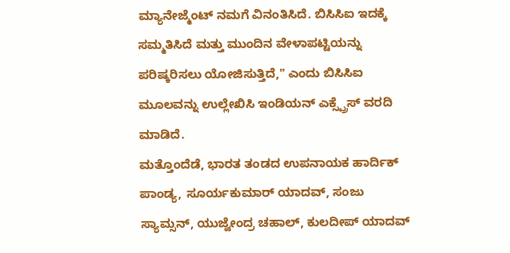ಮ್ಯಾನೇಜ್ಮೆಂಟ್ ನಮಗೆ ವಿನಂತಿಸಿದೆ. ಬಿಸಿಸಿಐ ಇದಕ್ಕೆ ಸಮ್ಮತಿಸಿದೆ ಮತ್ತು ಮುಂದಿನ ವೇಳಾಪಟ್ಟಿಯನ್ನು ಪರಿಷ್ಕರಿಸಲು ಯೋಜಿಸುತ್ತಿದೆ," ಎಂದು ಬಿಸಿಸಿಐ ಮೂಲವನ್ನು ಉಲ್ಲೇಖಿಸಿ ಇಂಡಿಯನ್ ಎಕ್ಸ್ಪ್ರೆಸ್ ವರದಿ ಮಾಡಿದೆ.
ಮತ್ತೊಂದೆಡೆ, ಭಾರತ ತಂಡದ ಉಪನಾಯಕ ಹಾರ್ದಿಕ್ ಪಾಂಡ್ಯ, ಸೂರ್ಯಕುಮಾರ್ ಯಾದವ್, ಸಂಜು ಸ್ಯಾಮ್ಸನ್, ಯುಜ್ವೇಂದ್ರ ಚಹಾಲ್, ಕುಲದೀಪ್ ಯಾದವ್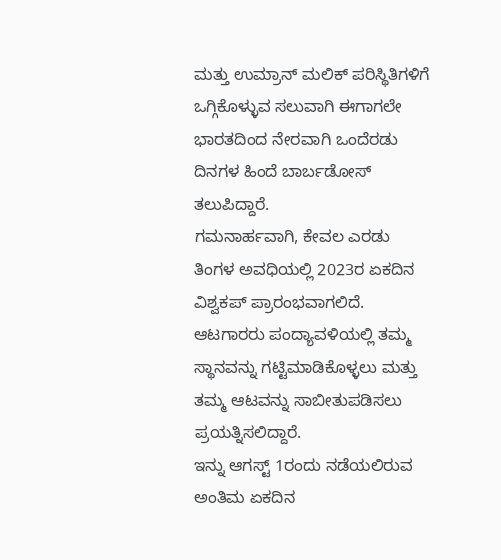ಮತ್ತು ಉಮ್ರಾನ್ ಮಲಿಕ್ ಪರಿಸ್ಥಿತಿಗಳಿಗೆ ಒಗ್ಗಿಕೊಳ್ಳುವ ಸಲುವಾಗಿ ಈಗಾಗಲೇ ಭಾರತದಿಂದ ನೇರವಾಗಿ ಒಂದೆರಡು ದಿನಗಳ ಹಿಂದೆ ಬಾರ್ಬಡೋಸ್ ತಲುಪಿದ್ದಾರೆ.
ಗಮನಾರ್ಹವಾಗಿ, ಕೇವಲ ಎರಡು ತಿಂಗಳ ಅವಧಿಯಲ್ಲಿ 2023ರ ಏಕದಿನ ವಿಶ್ವಕಪ್ ಪ್ರಾರಂಭವಾಗಲಿದೆ. ಆಟಗಾರರು ಪಂದ್ಯಾವಳಿಯಲ್ಲಿ ತಮ್ಮ ಸ್ಥಾನವನ್ನು ಗಟ್ಟಿಮಾಡಿಕೊಳ್ಳಲು ಮತ್ತು ತಮ್ಮ ಆಟವನ್ನು ಸಾಬೀತುಪಡಿಸಲು ಪ್ರಯತ್ನಿಸಲಿದ್ದಾರೆ.
ಇನ್ನು ಆಗಸ್ಟ್ 1ರಂದು ನಡೆಯಲಿರುವ ಅಂತಿಮ ಏಕದಿನ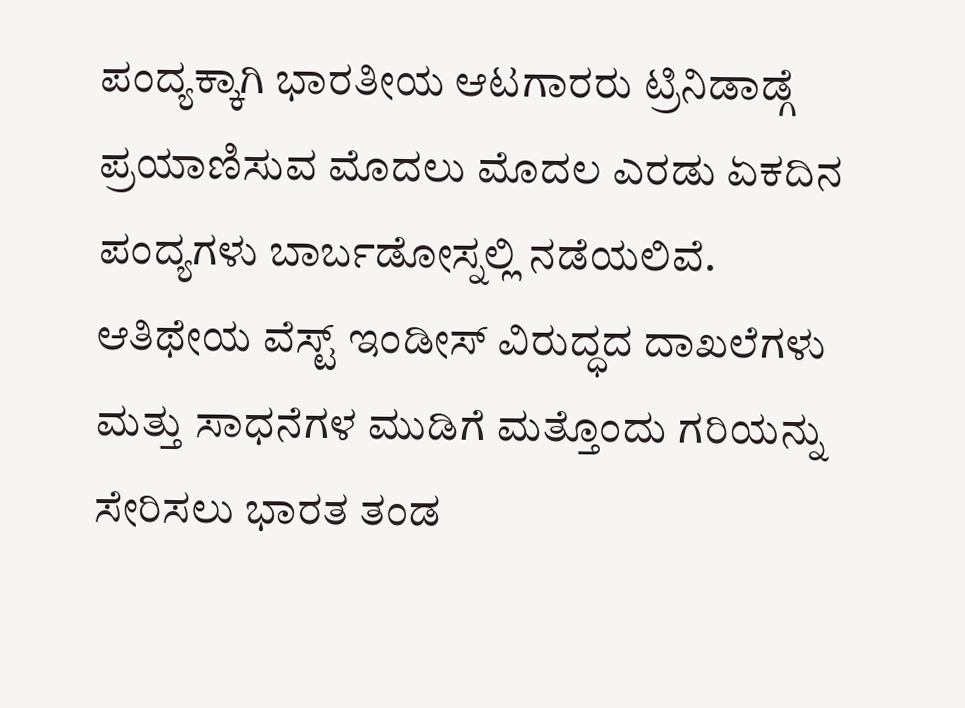ಪಂದ್ಯಕ್ಕಾಗಿ ಭಾರತೀಯ ಆಟಗಾರರು ಟ್ರಿನಿಡಾಡ್ಗೆ ಪ್ರಯಾಣಿಸುವ ಮೊದಲು ಮೊದಲ ಎರಡು ಏಕದಿನ ಪಂದ್ಯಗಳು ಬಾರ್ಬಡೋಸ್ನಲ್ಲಿ ನಡೆಯಲಿವೆ.
ಆತಿಥೇಯ ವೆಸ್ಟ್ ಇಂಡೀಸ್ ವಿರುದ್ಧದ ದಾಖಲೆಗಳು ಮತ್ತು ಸಾಧನೆಗಳ ಮುಡಿಗೆ ಮತ್ತೊಂದು ಗರಿಯನ್ನು ಸೇರಿಸಲು ಭಾರತ ತಂಡ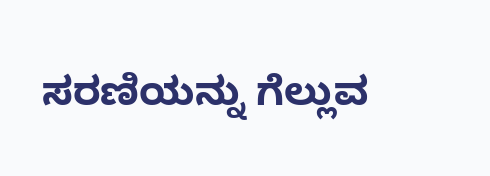ಸರಣಿಯನ್ನು ಗೆಲ್ಲುವ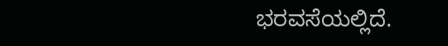ಭರವಸೆಯಲ್ಲಿದೆ.